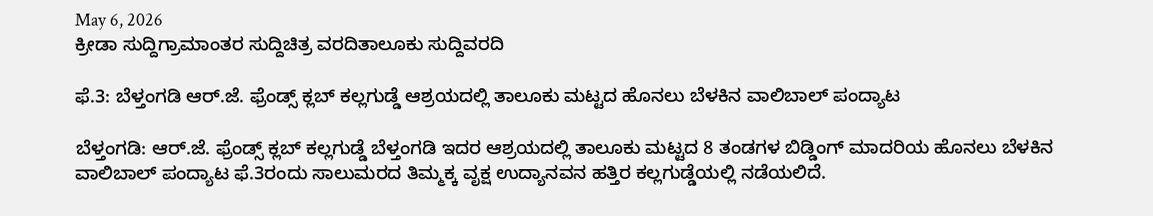May 6, 2026
ಕ್ರೀಡಾ ಸುದ್ದಿಗ್ರಾಮಾಂತರ ಸುದ್ದಿಚಿತ್ರ ವರದಿತಾಲೂಕು ಸುದ್ದಿವರದಿ

ಫೆ.3: ಬೆಳ್ತಂಗಡಿ ಆರ್.ಜೆ. ಫ್ರೆಂಡ್ಸ್ ಕ್ಲಬ್ ಕಲ್ಲಗುಡ್ಡೆ ಆಶ್ರಯದಲ್ಲಿ ತಾಲೂಕು ಮಟ್ಟದ ಹೊನಲು ಬೆಳಕಿನ ವಾಲಿಬಾಲ್ ಪಂದ್ಯಾಟ

ಬೆಳ್ತಂಗಡಿ: ಆರ್.ಜೆ. ಫ್ರೆಂಡ್ಸ್ ಕ್ಲಬ್ ಕಲ್ಲಗುಡ್ಡೆ ಬೆಳ್ತಂಗಡಿ ಇದರ ಆಶ್ರಯದಲ್ಲಿ ತಾಲೂಕು ಮಟ್ಟದ 8 ತಂಡಗಳ ಬಿಡ್ಡಿಂಗ್ ಮಾದರಿಯ ಹೊನಲು ಬೆಳಕಿನ ವಾಲಿಬಾಲ್ ಪಂದ್ಯಾಟ ಫೆ.3ರಂದು ಸಾಲುಮರದ ತಿಮ್ಮಕ್ಕ ವೃಕ್ಷ ಉದ್ಯಾನವನ ಹತ್ತಿರ ಕಲ್ಲಗುಡ್ಡೆಯಲ್ಲಿ ನಡೆಯಲಿದೆ.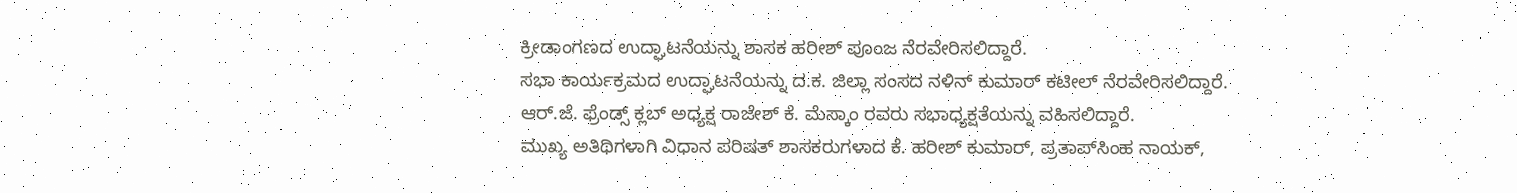ಕ್ರೀಡಾಂಗಣದ ಉದ್ಘಾಟನೆಯನ್ನು ಶಾಸಕ ಹರೀಶ್ ಪೂಂಜ ನೆರವೇರಿಸಲಿದ್ದಾರೆ.
ಸಭಾ ಕಾರ್ಯಕ್ರಮದ ಉದ್ಘಾಟನೆಯನ್ನು ದ.ಕ. ಜಿಲ್ಲಾ ಸಂಸದ ನಳಿನ್ ಕುಮಾರ್ ಕಟೀಲ್ ನೆರವೇರಿಸಲಿದ್ದಾರೆ.
ಆರ್.ಜೆ. ಫ್ರೆಂಡ್ಸ್ ಕ್ಲಬ್ ಅಧ್ಯಕ್ಷ ರಾಜೇಶ್ ಕೆ. ಮೆಸ್ಕಾಂ ರವರು ಸಭಾಧ್ಯಕ್ಷತೆಯನ್ನು ವಹಿಸಲಿದ್ದಾರೆ.
ಮುಖ್ಯ ಅತಿಥಿಗಳಾಗಿ ವಿಧಾನ ಪರಿಷತ್ ಶಾಸಕರುಗಳಾದ ಕೆ. ಹರೀಶ್ ಕುಮಾರ್, ಪ್ರತಾಪ್‌ಸಿಂಹ ನಾಯಕ್,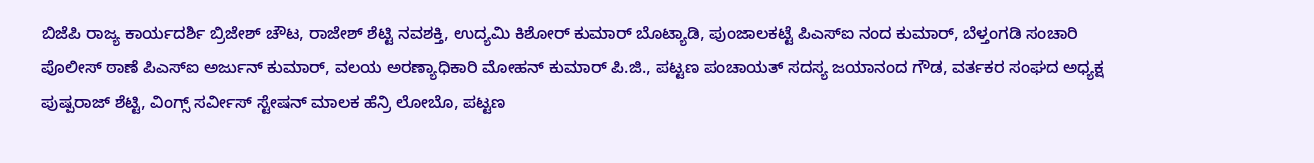ಬಿಜೆಪಿ ರಾಜ್ಯ ಕಾರ್ಯದರ್ಶಿ ಬ್ರಿಜೇಶ್ ಚೌಟ, ರಾಜೇಶ್ ಶೆಟ್ಟಿ ನವಶಕ್ತಿ, ಉದ್ಯಮಿ ಕಿಶೋರ್ ಕುಮಾರ್ ಬೊಟ್ಯಾಡಿ, ಪುಂಜಾಲಕಟ್ಟೆ ಪಿಎಸ್‌ಐ ನಂದ ಕುಮಾರ್, ಬೆಳ್ತಂಗಡಿ ಸಂಚಾರಿ ಪೊಲೀಸ್ ಠಾಣೆ ಪಿಎಸ್‌ಐ ಅರ್ಜುನ್ ಕುಮಾರ್, ವಲಯ ಅರಣ್ಯಾಧಿಕಾರಿ ಮೋಹನ್ ಕುಮಾರ್ ಪಿ.ಜಿ., ಪಟ್ಟಣ ಪಂಚಾಯತ್ ಸದಸ್ಯ ಜಯಾನಂದ ಗೌಡ, ವರ್ತಕರ ಸಂಘದ ಅಧ್ಯಕ್ಷ ಪುಷ್ಪರಾಜ್ ಶೆಟ್ಟಿ, ವಿಂಗ್ಸ್ ಸರ್ವೀಸ್ ಸ್ಟೇಷನ್ ಮಾಲಕ ಹೆನ್ರಿ ಲೋಬೊ, ಪಟ್ಟಣ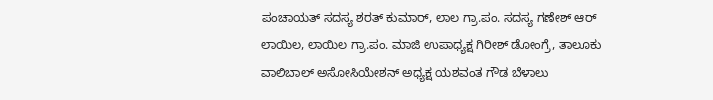ಪಂಚಾಯತ್ ಸದಸ್ಯ ಶರತ್ ಕುಮಾರ್, ಲಾಲ ಗ್ರಾ.ಪಂ. ಸದಸ್ಯ ಗಣೇಶ್ ಆರ್ ಲಾಯಿಲ, ಲಾಯಿಲ ಗ್ರಾ.ಪಂ. ಮಾಜಿ ಉಪಾಧ್ಯಕ್ಷ ಗಿರೀಶ್ ಡೋಂಗ್ರೆ, ತಾಲೂಕು ವಾಲಿಬಾಲ್ ಅಸೋಸಿಯೇಶನ್ ಅಧ್ಯಕ್ಷ ಯಶವಂತ ಗೌಡ ಬೆಳಾಲು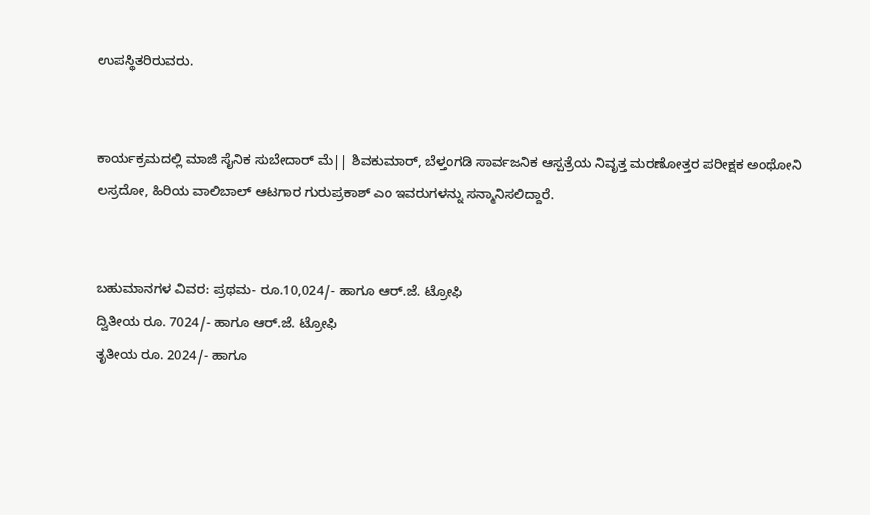ಉಪಸ್ಥಿತರಿರುವರು.


ಕಾರ್ಯಕ್ರಮದಲ್ಲಿ ಮಾಜಿ ಸೈನಿಕ ಸುಬೇದಾರ್ ಮೆ|| ಶಿವಕುಮಾರ್, ಬೆಳ್ತಂಗಡಿ ಸಾರ್ವಜನಿಕ ಆಸ್ಪತ್ರೆಯ ನಿವೃತ್ತ ಮರಣೋತ್ತರ ಪರೀಕ್ಷಕ ಅಂಥೋನಿ ಲಸ್ರದೋ, ಹಿರಿಯ ವಾಲಿಬಾಲ್ ಆಟಗಾರ ಗುರುಪ್ರಕಾಶ್ ಎಂ ಇವರುಗಳನ್ನು ಸನ್ಮಾನಿಸಲಿದ್ದಾರೆ.


ಬಹುಮಾನಗಳ ವಿವರ: ಪ್ರಥಮ- ರೂ.10,024/- ಹಾಗೂ ಆರ್.ಜೆ. ಟ್ರೋಫಿ
ದ್ವಿತೀಯ ರೂ. 7024/- ಹಾಗೂ ಆರ್.ಜೆ. ಟ್ರೋಫಿ
ತೃತೀಯ ರೂ. 2024/- ಹಾಗೂ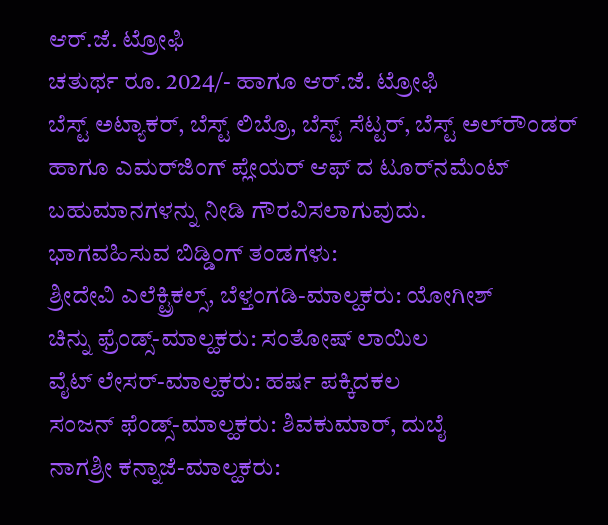ಆರ್.ಜೆ. ಟ್ರೋಫಿ
ಚತುರ್ಥ ರೂ. 2024/- ಹಾಗೂ ಆರ್.ಜೆ. ಟ್ರೋಫಿ
ಬೆಸ್ಟ್ ಅಟ್ಯಾಕರ್, ಬೆಸ್ಟ್ ಲಿಬ್ರೊ, ಬೆಸ್ಟ್ ಸೆಟ್ಟರ್, ಬೆಸ್ಟ್ ಅಲ್‌ರೌಂಡರ್ ಹಾಗೂ ಎಮರ್‌ಜಿಂಗ್ ಪ್ಲೇಯರ್ ಆಫ್ ದ ಟೂರ್‌ನಮೆಂಟ್ ಬಹುಮಾನಗಳನ್ನು ನೀಡಿ ಗೌರವಿಸಲಾಗುವುದು.
ಭಾಗವಹಿಸುವ ಬಿಡ್ಡಿಂಗ್ ತಂಡಗಳು:
ಶ್ರೀದೇವಿ ಎಲೆಕ್ಟ್ರಿಕಲ್ಸ್, ಬೆಳ್ತಂಗಡಿ-ಮಾಲ್ಹಕರು: ಯೋಗೀಶ್
ಚಿನ್ನು ಫ್ರೆಂಡ್ಸ್-ಮಾಲ್ಹಕರು: ಸಂತೋಷ್ ಲಾಯಿಲ
ವೈಟ್ ಲೇಸರ್-ಮಾಲ್ಹಕರು: ಹರ್ಷ ಪಕ್ಕಿದಕಲ
ಸಂಜನ್ ಫೆಂಡ್ಸ್-ಮಾಲ್ಹಕರು: ಶಿವಕುಮಾರ್, ದುಬೈ
ನಾಗಶ್ರೀ ಕನ್ನಾಜೆ-ಮಾಲ್ಹಕರು: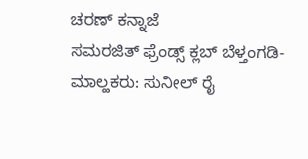ಚರಣ್ ಕನ್ನಾಜೆ
ಸಮರಜಿತ್ ಫ್ರೆಂಡ್ಸ್ ಕ್ಲಬ್ ಬೆಳ್ತಂಗಡಿ-ಮಾಲ್ಹಕರು: ಸುನೀಲ್ ರೈ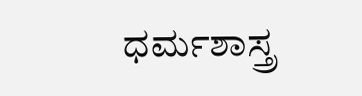ಧರ್ಮಶಾಸ್ತ್ರ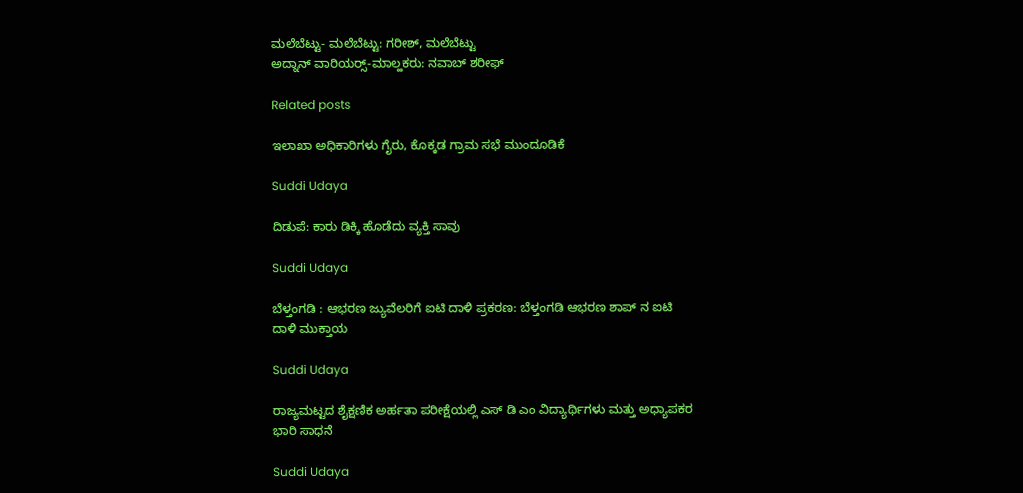ಮಲೆಬೆಟ್ಟು- ಮಲೆಬೆಟ್ಟು: ಗರೀಶ್, ಮಲೆಬೆಟ್ಟು
ಅದ್ನಾನ್ ವಾರಿಯರ್‍ಸ್-ಮಾಲ್ಹಕರು: ನವಾಬ್ ಶರೀಫ್

Related posts

ಇಲಾಖಾ ಅಧಿಕಾರಿಗಳು ಗೈರು, ಕೊಕ್ಕಡ ಗ್ರಾಮ ಸಭೆ ಮುಂದೂಡಿಕೆ

Suddi Udaya

ದಿಡುಪೆ: ಕಾರು ಡಿಕ್ಕಿ ಹೊಡೆದು ವ್ಯಕ್ತಿ ಸಾವು

Suddi Udaya

ಬೆಳ್ತಂಗಡಿ : ಆಭರಣ ಜ್ಯುವೆಲರಿಗೆ ಐಟಿ ದಾಳಿ ಪ್ರಕರಣ: ಬೆಳ್ತಂಗಡಿ ಆಭರಣ ಶಾಪ್ ನ ಐಟಿ ದಾಳಿ ಮುಕ್ತಾಯ

Suddi Udaya

ರಾಜ್ಯಮಟ್ಟದ ಶೈಕ್ಷಣಿಕ ಅರ್ಹತಾ ಪರೀಕ್ಷೆಯಲ್ಲಿ ಎಸ್ ಡಿ ಎಂ ವಿದ್ಯಾರ್ಥಿಗಳು ಮತ್ತು ಅಧ್ಯಾಪಕರ ಭಾರಿ ಸಾಧನೆ

Suddi Udaya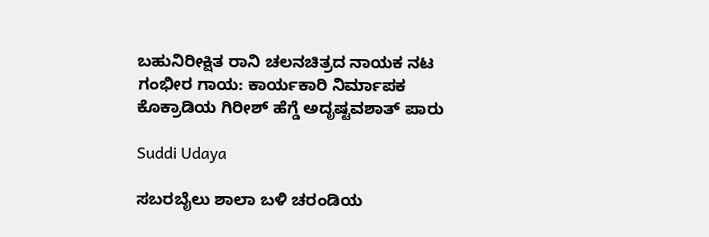ಬಹುನಿರೀಕ್ಷಿತ ರಾನಿ ಚಲನಚಿತ್ರದ ನಾಯಕ ನಟ ಗಂಭೀರ ಗಾಯ: ಕಾರ್ಯಕಾರಿ ನಿರ್ಮಾಪಕ ಕೊಕ್ರಾಡಿಯ ಗಿರೀಶ್ ಹೆಗ್ಡೆ ಅದೃಷ್ಟವಶಾತ್ ಪಾರು

Suddi Udaya

ಸಬರಬೈಲು ಶಾಲಾ ಬಳಿ ಚರಂಡಿಯ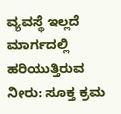ವ್ಯವಸ್ಥೆ ಇಲ್ಲದೆ ಮಾರ್ಗದಲ್ಲಿ ಹರಿಯುತ್ತಿರುವ ನೀರು: ಸೂಕ್ತ ಕ್ರಮ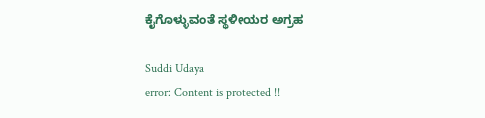ಕೈಗೊಳ್ಳುವಂತೆ ಸ್ಥಳೀಯರ ಅಗ್ರಹ

Suddi Udaya
error: Content is protected !!